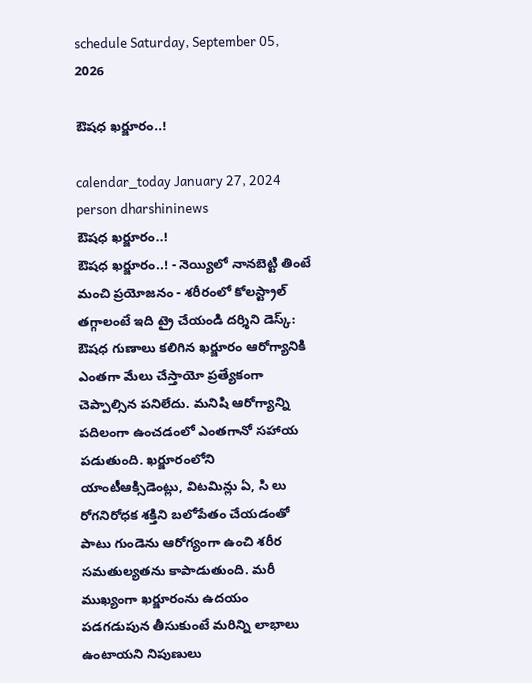schedule Saturday, September 05, 2026

ఔషధ ఖర్జూరం..!

calendar_today January 27, 2024
person dharshininews
ఔషధ ఖర్జూరం..!
ఔషధ ఖర్జూరం..! - నెయ్యిలో నానబెట్టి తింటే మంచి ప్రయోజనం - శరీరంలో కోలస్ట్రాల్‌ తగ్గాలంటే ఇది ట్రై చేయండి దర్శిని డెస్క్‌: ఔషధ గుణాలు కలిగిన ఖర్జూరం ఆరోగ్యానికి ఎంతగా మేలు చేస్తాయో ప్రత్యేకంగా చెప్పాల్సిన పనిలేదు. మనిషి ఆరోగ్యాన్ని పదిలంగా ఉంచడంలో ఎంతగానో సహాయ పడుతుంది. ఖర్జూరంలోని యాంటీఆక్సిడెంట్లు, విటమిన్లు ఏ, సి లు రోగనిరోధక శక్తిని బలోపేతం చేయడంతో పాటు గుండెను ఆరోగ్యంగా ఉంచి శరీర సమతుల్యతను కాపాడుతుంది. మరీ ముఖ్యంగా ఖర్జూరంను ఉదయం పడగడుపున తీసుకుంటే మరిన్ని లాభాలు ఉంటాయని నిపుణులు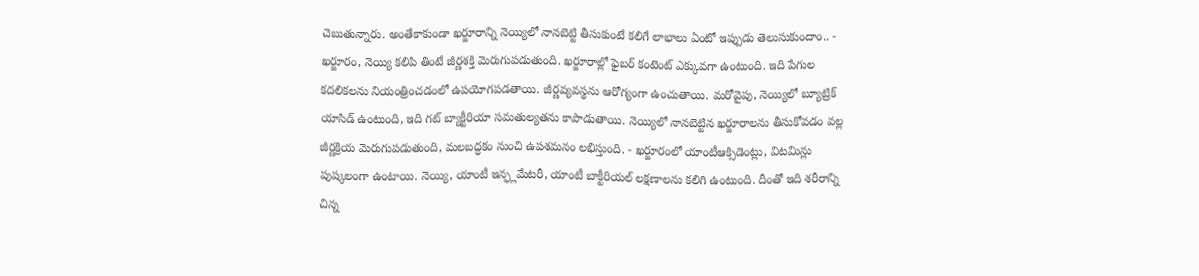చెబుతున్నారు. అంతేకాకుండా ఖర్జూరాన్ని నెయ్యిలో నానబెట్టి తీసుకుంటే కలిగే లాభాలు ఏంటో ఇప్పుడు తెలుసుకుందాం.. - ఖర్జూరం, నెయ్యి కలిపి తింటే జీర్ణశక్తి మెరుగుపడుతుంది. ఖర్జూరాల్లో ఫైబర్‌ కంటెంట్‌ ఎక్కువగా ఉంటుంది. ఇది పేగుల కదలికలను నియంత్రించడంలో ఉపయోగపడతాయి. జీర్ణవ్యవస్థను ఆరోగ్యంగా ఉంచుతాయి. మరోవైపు, నెయ్యిలో బ్యూట్రిక్ యాసిడ్ ఉంటుంది, ఇది గట్ బ్యాక్టీరియా సమతుల్యతను కాపాడుతాయి. నెయ్యిలో నానబెట్టిన ఖర్జూరాలను తీసుకోవడం వల్ల జీర్ణక్రియ మెరుగుపడుతుంది, మలబద్ధకం నుంచి ఉపశమనం లభిస్తుంది. - ఖర్జూరంలో యాంటీఆక్సిడెంట్లు, విటమిన్లు పుష్కలంగా ఉంటాయి. నెయ్యి, యాంటీ ఇన్ఫ్లమేటరీ, యాంటీ బాక్టీరియల్ లక్షణాలను కలిగి ఉంటుంది. దీంతో ఇది శరీరాన్ని చిన్న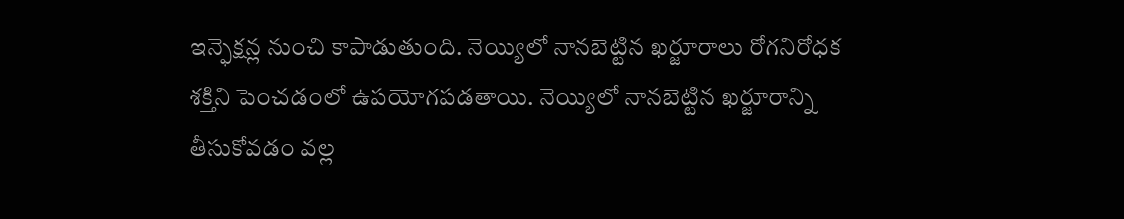ఇన్ఫెక్షన్ల నుంచి కాపాడుతుంది. నెయ్యిలో నానబెట్టిన ఖర్జూరాలు రోగనిరోధక శక్తిని పెంచడంలో ఉపయోగపడతాయి. నెయ్యిలో నానబెట్టిన ఖర్జూరాన్ని తీసుకోవడం వల్ల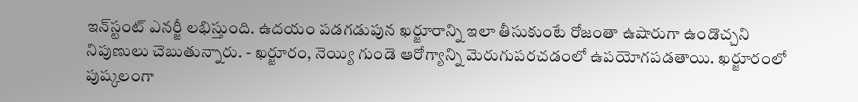ఇన్‌స్టంట్‌ ఎనర్జీ లభిస్తుంది. ఉదయం పడగడుపున ఖర్జూరాన్ని ఇలా తీసుకుంటే రోజంతా ఉషారుగా ఉండొచ్చని నిపుణులు చెబుతున్నారు. - ఖర్జూరం, నెయ్యి గుండె ఆరోగ్యాన్ని మెరుగుపరచడంలో ఉపయోగపడతాయి. ఖర్జూరంలో పుష్కలంగా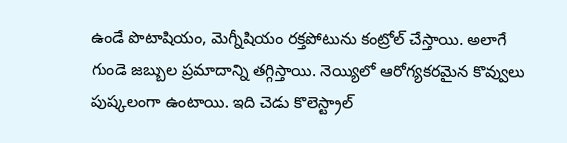ఉండే పొటాషియం, మెగ్నీషియం రక్తపోటును కంట్రోల్ చేస్తాయి. అలాగే గుండె జబ్బుల ప్రమాదాన్ని తగ్గిస్తాయి. నెయ్యిలో ఆరోగ్యకరమైన కొవ్వులు పుష్కలంగా ఉంటాయి. ఇది చెడు కొలెస్ట్రాల్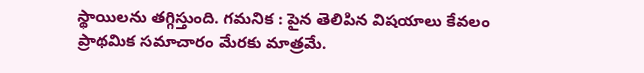స్థాయిలను తగ్గిస్తుంది. గమనిక : పైన తెలిపిన విషయాలు కేవలం ప్రాథమిక సమాచారం మేరకు మాత్రమే.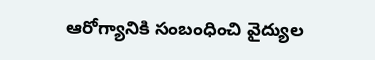ఆరోగ్యానికి సంబంధించి వైద్యుల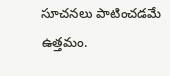సూచనలు పాటించడమే ఉత్తమం.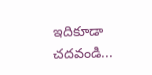ఇదికూడా చదవండి...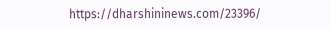https://dharshininews.com/23396/